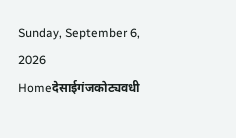Sunday, September 6, 2026
Homeदेसाईगंजकोट्यवधी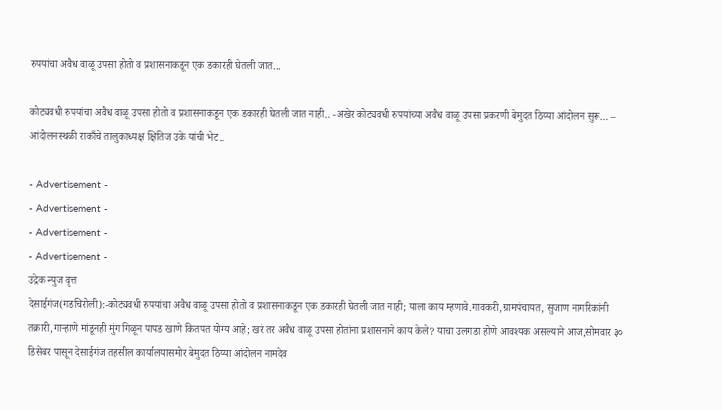रुपयांचा अवैध वाळू उपसा होतो व प्रशासनाकडून एक डकारही घेतली जात...

कोट्यवधी रुपयांचा अवैध वाळू उपसा होतो व प्रशासनाकडून एक डकारही घेतली जात नाही.. -अखेर कोट्यवधी रुपयांच्या अवैध वाळू उपसा प्रकरणी बेमुदत ठिय्या आंदोलन सुरू… – आंदोलनस्थळी राकाँचे तालुकाध्यक्ष क्षितिज उके यांची भेट..

- Advertisement -
- Advertisement -
- Advertisement -
- Advertisement -
उद्रेक न्युज वृत्त
देसाईगंज(गडचिरोली):-कोट्यवधी रुपयांचा अवैध वाळू उपसा होतो व प्रशासनाकडून एक डकारही घेतली जात नाही; याला काय म्हणावे.गावकरी,ग्रामपंचायत, सुजाण नागरिकांनी तक्रारी,गाऱ्हाणे मांडूनही मुंग गिळून पापड खाणे कितपत योग्य आहे; खरं तर अवैध वाळू उपसा होतांना प्रशासनाने काय केले? याचा उलगडा होणे आवश्यक असल्याने आज,सोमवार ३० डिसेंबर पासून देसाईगंज तहसील कार्यालयासमोर बेमुदत ठिय्या आंदोलन नामदेव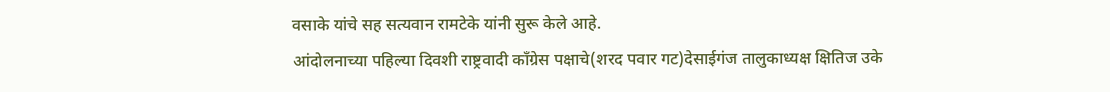वसाके यांचे सह सत्यवान रामटेके यांनी सुरू केले आहे.
आंदोलनाच्या पहिल्या दिवशी राष्ट्रवादी काँग्रेस पक्षाचे(शरद पवार गट)देसाईगंज तालुकाध्यक्ष क्षितिज उके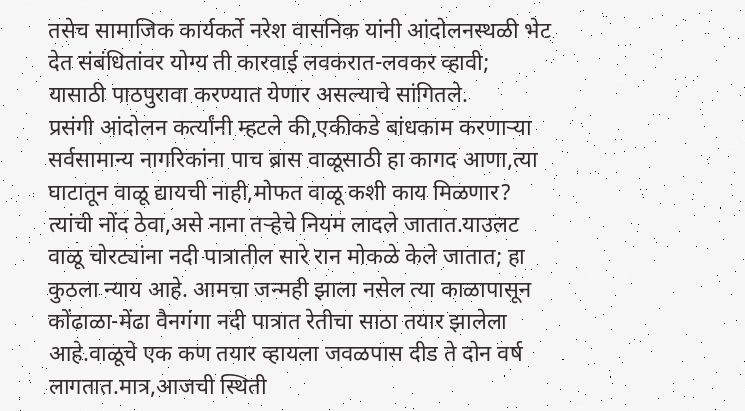तसेच सामाजिक कार्यकर्ते नरेश वासनिक यांनी आंदोलनस्थळी भेट देत संबंधितांवर योग्य ती कारवाई लवकरात-लवकर व्हावी; यासाठी पाठपुरावा करण्यात येणार असल्याचे सांगितले.
प्रसंगी आंदोलन कर्त्यांनी म्हटले की,एकीकडे बांधकाम करणाऱ्या सर्वसामान्य नागरिकांना पाच ब्रास वाळूसाठी हा कागद आणा,त्या घाटातून वाळू द्यायची नाही,मोफत वाळू कशी काय मिळणार?  त्यांची नोंद ठेवा,असे नाना तऱ्हेचे नियम लादले जातात.याउलट वाळू चोरट्यांना नदी पात्रातील सारे रान मोकळे केले जातात; हा कुठला न्याय आहे. आमचा जन्मही झाला नसेल त्या काळापासून कोंढाळा-मेंढा वैनगंगा नदी पात्रात रेतीचा साठा तयार झालेला आहे.वाळूचे एक कण तयार व्हायला जवळपास दीड ते दोन वर्ष लागतात.मात्र,आजची स्थिती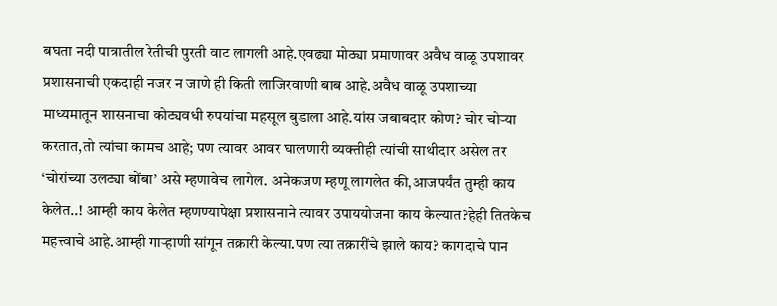बघता नदी पात्रातील रेतीची पुरती वाट लागली आहे.एवढ्या मोठ्या प्रमाणावर अवैध वाळू उपशावर प्रशासनाची एकदाही नजर न जाणे ही किती लाजिरवाणी बाब आहे.अवैध वाळू उपशाच्या माध्यमातून शासनाचा कोट्यवधी रुपयांचा महसूल बुडाला आहे.यांस जबाबदार कोण? चोर चोऱ्या करतात,तो त्यांचा कामच आहे; पण त्यावर आवर घालणारी व्यक्तीही त्यांची साथीदार असेल तर ‘चोरांच्या उलट्या बोंबा’ असे म्हणावेच लागेल. अनेकजण म्हणू लागलेत की,आजपर्यंत तुम्ही काय केलेत..! आम्ही काय केलेत म्हणण्यापेक्षा प्रशासनाने त्यावर उपाययोजना काय केल्यात?हेही तितकेच महत्त्वाचे आहे.आम्ही गाऱ्हाणी सांगून तक्रारी केल्या.पण त्या तक्रारींचे झाले काय? कागदाचे पान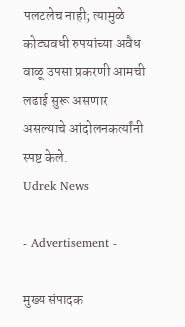पलटलेच नाही; त्यामुळे कोट्यवधी रुपयांच्या अवैध वाळू उपसा प्रकरणी आमची लढाई सुरू असणार असल्याचे आंदोलनकर्त्यांनी स्पष्ट केले.
Udrek News

- Advertisement -

मुख्य संपादक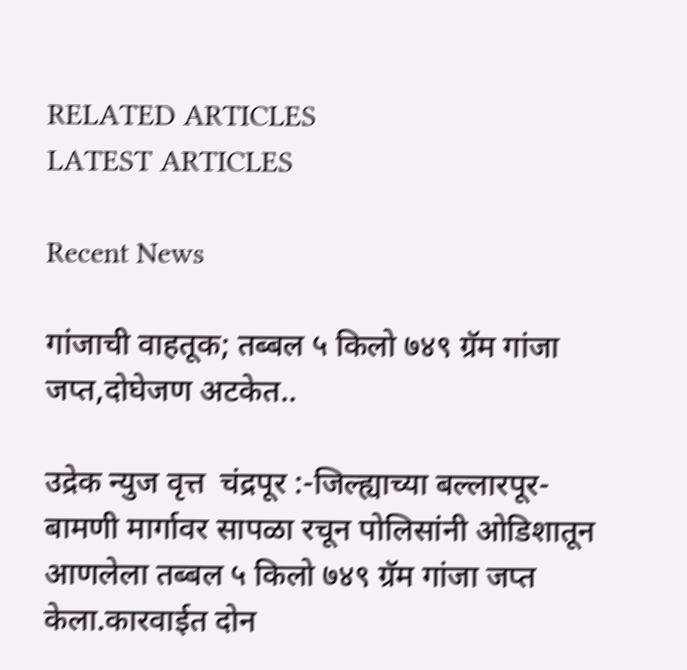RELATED ARTICLES
LATEST ARTICLES

Recent News

गांजाची वाहतूक; तब्बल ५ किलो ७४९ ग्रॅम गांजा जप्त,दोघेजण अटकेत..

उद्रेक न्युज वृत्त  चंद्रपूर :-जिल्ह्याच्या बल्लारपूर-बामणी मार्गावर सापळा रचून पोलिसांनी ओडिशातून आणलेला तब्बल ५ किलो ७४९ ग्रॅम गांजा जप्त केला.कारवाईत दोन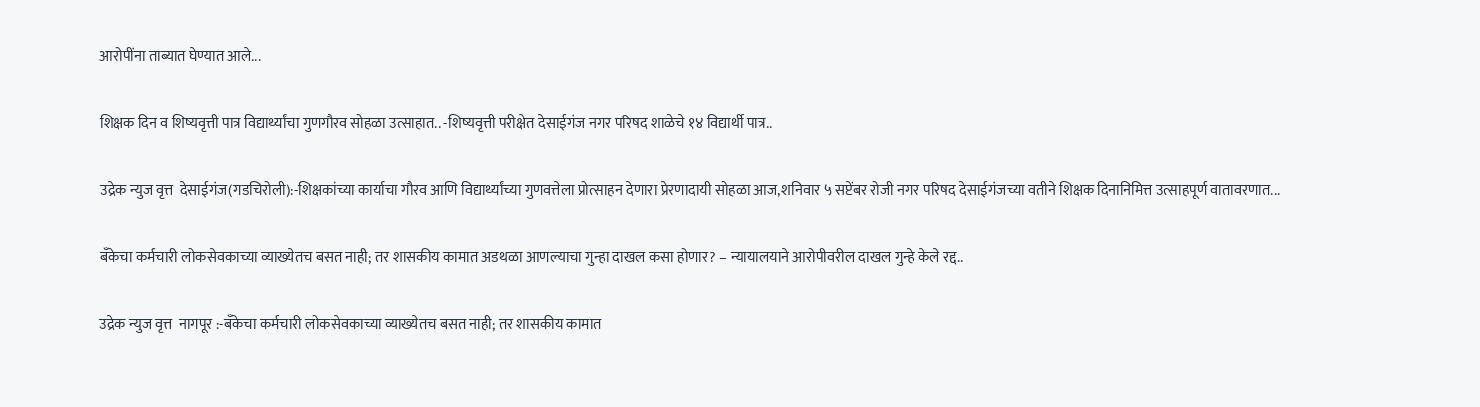आरोपींना ताब्यात घेण्यात आले...

शिक्षक दिन व शिष्यवृत्ती पात्र विद्यार्थ्यांचा गुणगौरव सोहळा उत्साहात.. -शिष्यवृत्ती परीक्षेत देसाईगंज नगर परिषद शाळेचे १४ विद्यार्थी पात्र..

उद्रेक न्युज वृत्त  देसाईगंज(गडचिरोली):-शिक्षकांच्या कार्याचा गौरव आणि विद्यार्थ्यांच्या गुणवत्तेला प्रोत्साहन देणारा प्रेरणादायी सोहळा आज,शनिवार ५ सप्टेंबर रोजी नगर परिषद देसाईगंजच्या वतीने शिक्षक दिनानिमित्त उत्साहपूर्ण वातावरणात...

बँकेचा कर्मचारी लोकसेवकाच्या व्याख्येतच बसत नाही; तर शासकीय कामात अडथळा आणल्याचा गुन्हा दाखल कसा होणार? – न्यायालयाने आरोपीवरील दाखल गुन्हे केले रद्द..

उद्रेक न्युज वृत्त  नागपूर :-बँकेचा कर्मचारी लोकसेवकाच्या व्याख्येतच बसत नाही; तर शासकीय कामात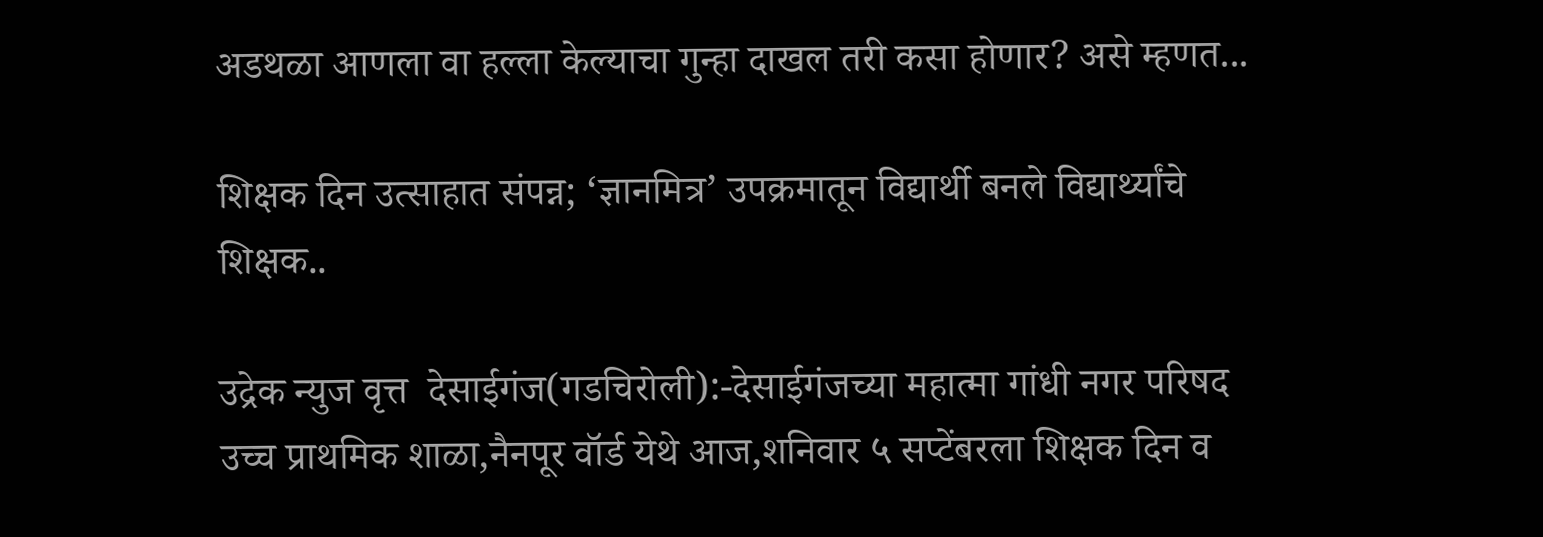अडथळा आणला वा हल्ला केल्याचा गुन्हा दाखल तरी कसा होणार? असे म्हणत...

शिक्षक दिन उत्साहात संपन्न; ‘ज्ञानमित्र’ उपक्रमातून विद्यार्थी बनले विद्यार्थ्यांचे शिक्षक..

उद्रेक न्युज वृत्त  देसाईगंज(गडचिरोली):-देसाईगंजच्या महात्मा गांधी नगर परिषद उच्च प्राथमिक शाळा,नैनपूर वॉर्ड येथे आज,शनिवार ५ सप्टेंबरला शिक्षक दिन व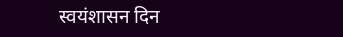स्वयंशासन दिन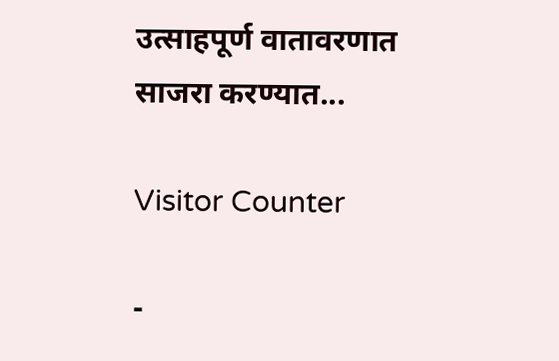उत्साहपूर्ण वातावरणात साजरा करण्यात...

Visitor Counter

-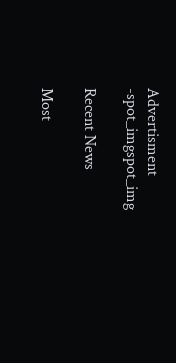Advertisment -spot_imgspot_img

Recent News

Most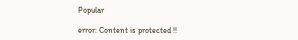Popular

error: Content is protected !!